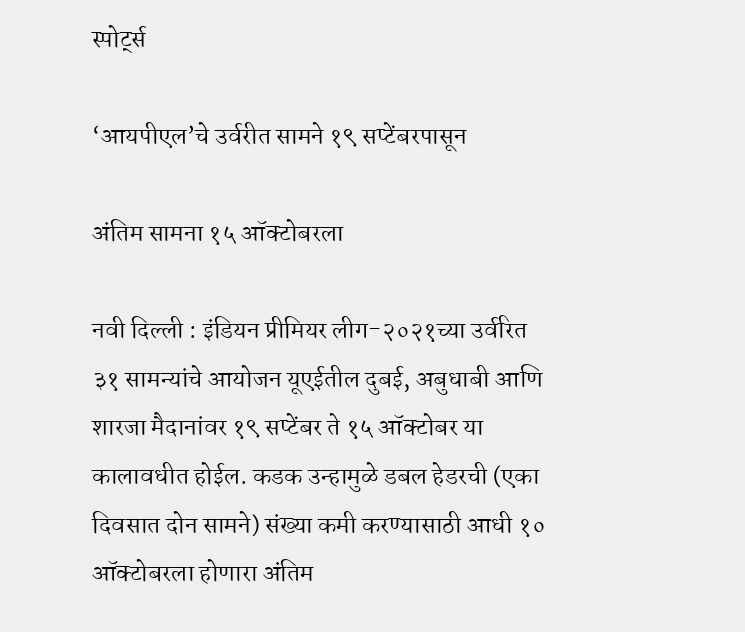स्पोर्ट्स

‘आयपीएल’चे उर्वरीत सामने १९ सप्टेंबरपासून

अंतिम सामना १५ ऑक्टोबरला

नवी दिल्ली : इंडियन प्रीमियर लीग-२०२१च्या उर्वरित ३१ सामन्यांचे आयोजन यूएईतील दुबई, अबुधाबी आणि शारजा मैदानांवर १९ सप्टेंबर ते १५ ऑक्टोबर या कालावधीत होईल. कडक उन्हामुळे डबल हेडरची (एका दिवसात दोन सामने) संख्या कमी करण्यासाठी आधी १० ऑक्टोबरला होणारा अंतिम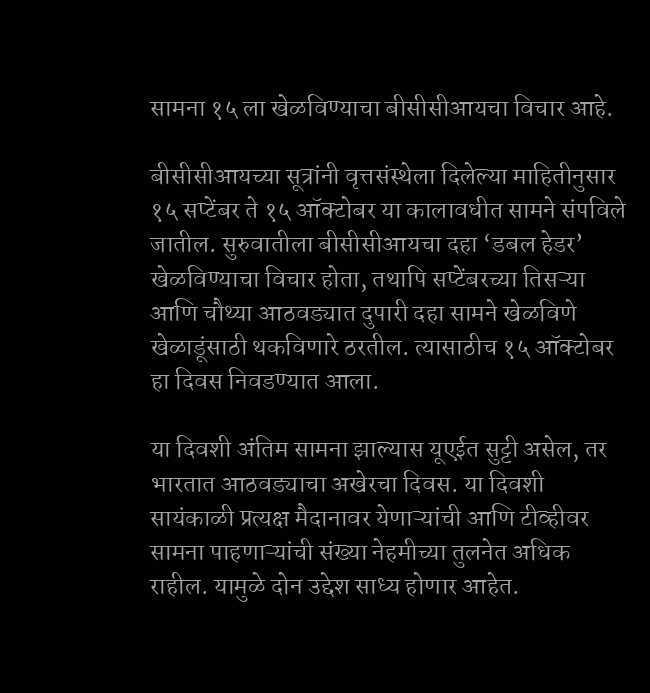सामना १५ ला खेळविण्याचा बीसीसीआयचा विचार आहे.

बीसीसीआयच्या सूत्रांनी वृत्तसंस्थेला दिलेल्या माहितीनुसार १५ सप्टेंबर ते १५ ऑक्टोबर या कालावधीत सामने संपविले जातील. सुरुवातीला बीसीसीआयचा दहा ‘डबल हेडर’ खेळविण्याचा विचार होता, तथापि सप्टेंबरच्या तिसऱ्या आणि चौथ्या आठवड्यात दुपारी दहा सामने खेळविणे खेळाडूंसाठी थकविणारे ठरतील. त्यासाठीच १५ ऑक्टोबर हा दिवस निवडण्यात आला.

या दिवशी अंतिम सामना झाल्यास यूएईत सुट्टी असेल, तर भारतात आठवड्याचा अखेरचा दिवस. या दिवशी सायंकाळी प्रत्यक्ष मैदानावर येणाऱ्यांची आणि टीव्हीवर सामना पाहणाऱ्यांची संख्या नेहमीच्या तुलनेत अधिक राहील. यामुळे दोन उद्देश साध्य होणार आहेत.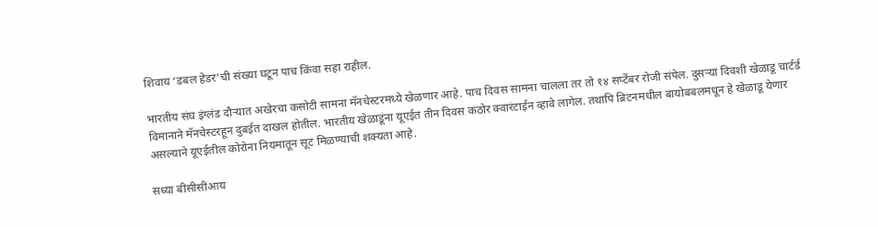शिवाय ‘डबल हेडर’ची संख्या घटून पाच किंवा सहा राहील.

भारतीय संघ इंग्लंड दौऱ्यात अखेरचा कसोटी सामना मॅनचेस्टरमध्ये खेळणार आहे. पाच दिवस सामना चालला तर तो १४ सप्टेंबर रोजी संपेल. दुसऱ्या दिवशी खेळाडू चार्टर्ड विमानाने मॅनचेस्टरहून दुबईत दाखल होतील. भारतीय खेळाडूंना यूएईत तीन दिवस कठोर क्वारंटाईन व्हावे लागेल. तथापि ब्रिटनमधील बायोबबलमधून हे खेळाडू येणार असल्याने यूएईतील कोरोना नियमातून सूट मिळण्याची शक्यता आहे.

सध्या बीसीसीआय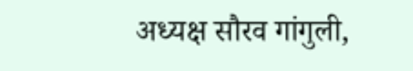अध्यक्ष सौरव गांगुली,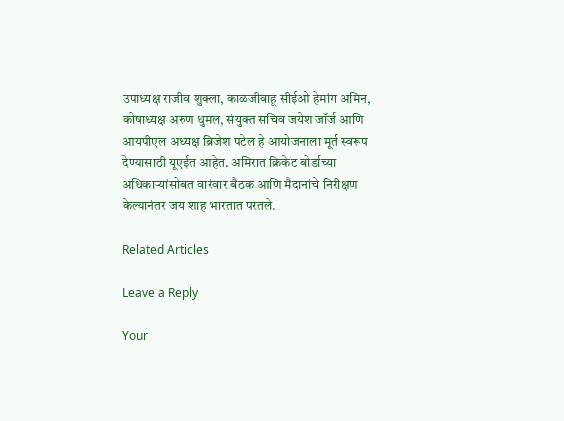उपाध्यक्ष राजीव शुक्ला, काळजीवाहू सीईओ हेमांग अमिन, कोषाध्यक्ष अरुण धुमल, संयुक्त सचिव जयेश जॉर्ज आणि आयपीएल अध्यक्ष ब्रिजेश पटेल हे आयोजनाला मूर्त स्वरूप देण्यासाठी यूएईत आहेत. अमिरात क्रिकेट बोर्डाच्या अधिकाऱ्यांसोबत वारंवार बैठक आणि मैदानांचे निरीक्षण केल्यानंतर जय शाह भारतात परतले.

Related Articles

Leave a Reply

Your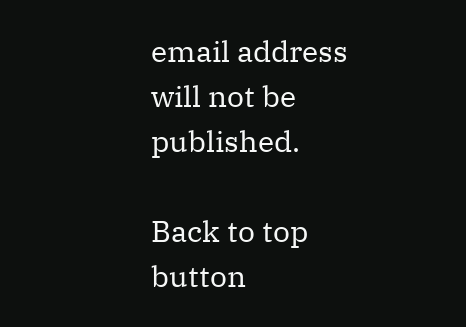email address will not be published.

Back to top button